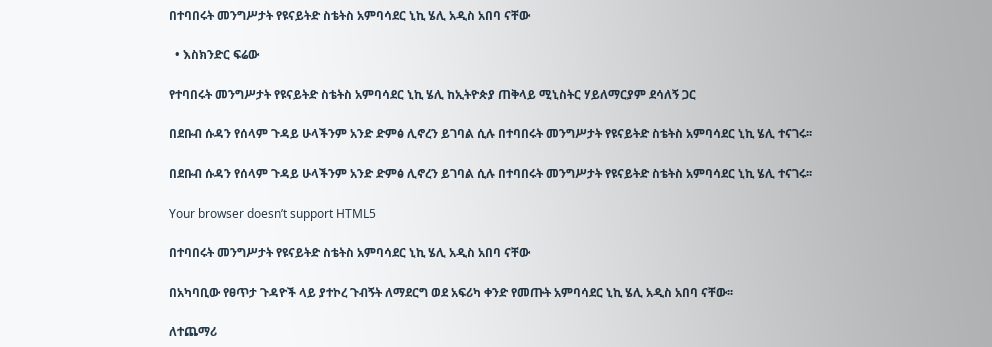በተባበሩት መንግሥታት የዩናይትድ ስቴትስ አምባሳደር ኒኪ ሄሊ አዲስ አበባ ናቸው

  • እስክንድር ፍሬው

የተባበሩት መንግሥታት የዩናይትድ ስቴትስ አምባሳደር ኒኪ ሄሊ ከኢትዮጵያ ጠቅላይ ሚኒስትር ሃይለማርያም ደሳለኝ ጋር

በደቡብ ሱዳን የሰላም ጉዳይ ሁላችንም አንድ ድምፅ ሊኖረን ይገባል ሲሉ በተባበሩት መንግሥታት የዩናይትድ ስቴትስ አምባሳደር ኒኪ ሄሊ ተናገሩ፡፡

በደቡብ ሱዳን የሰላም ጉዳይ ሁላችንም አንድ ድምፅ ሊኖረን ይገባል ሲሉ በተባበሩት መንግሥታት የዩናይትድ ስቴትስ አምባሳደር ኒኪ ሄሊ ተናገሩ፡፡

Your browser doesn’t support HTML5

በተባበሩት መንግሥታት የዩናይትድ ስቴትስ አምባሳደር ኒኪ ሄሊ አዲስ አበባ ናቸው

በአካባቢው የፀጥታ ጉዳዮች ላይ ያተኮረ ጉብኝት ለማደርግ ወደ አፍሪካ ቀንድ የመጡት አምባሳደር ኒኪ ሄሊ አዲስ አበባ ናቸው፡፡

ለተጨማሪ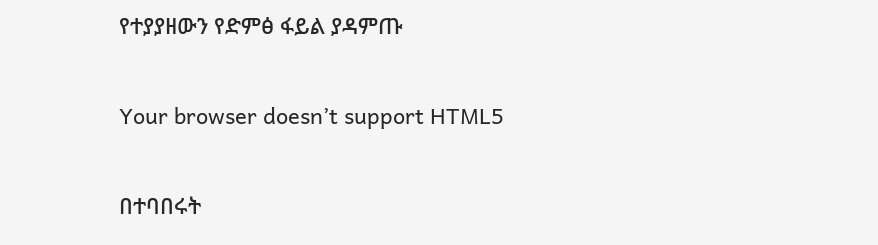የተያያዘውን የድምፅ ፋይል ያዳምጡ

Your browser doesn’t support HTML5

በተባበሩት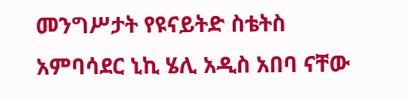መንግሥታት የዩናይትድ ስቴትስ አምባሳደር ኒኪ ሄሊ አዲስ አበባ ናቸው